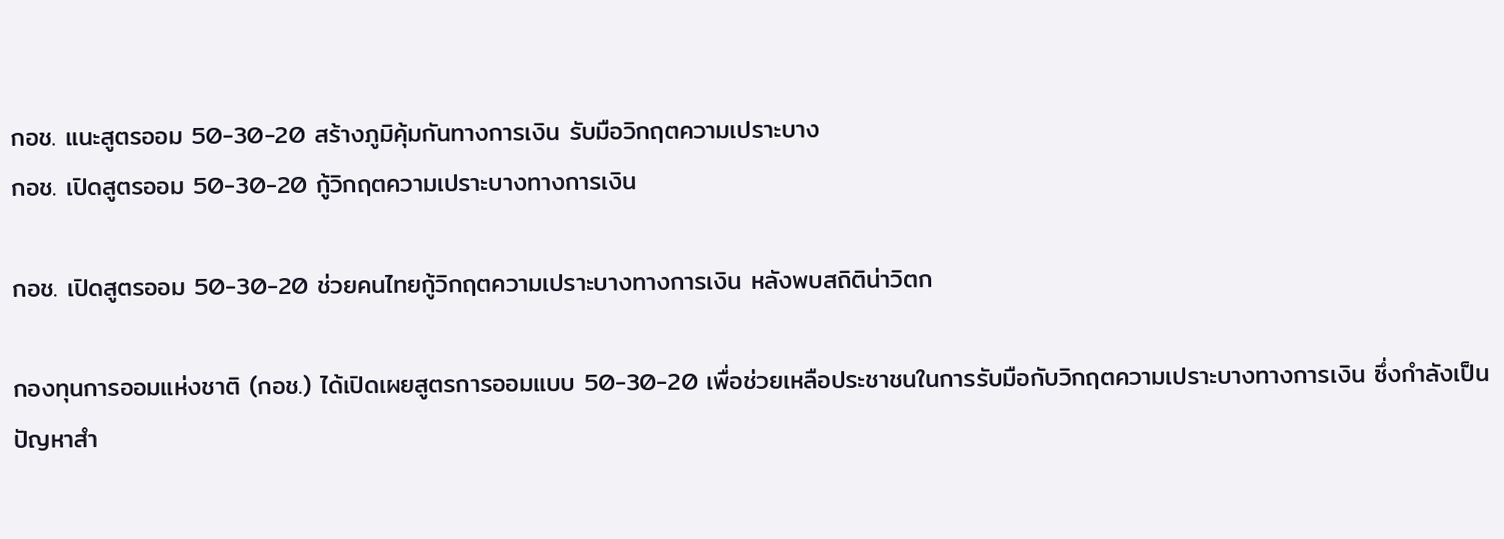กอช. แนะสูตรออม 50-30-20 สร้างภูมิคุ้มกันทางการเงิน รับมือวิกฤตความเปราะบาง
กอช. เปิดสูตรออม 50-30-20 กู้วิกฤตความเปราะบางทางการเงิน

กอช. เปิดสูตรออม 50-30-20 ช่วยคนไทยกู้วิกฤตความเปราะบางทางการเงิน หลังพบสถิติน่าวิตก

กองทุนการออมแห่งชาติ (กอช.) ได้เปิดเผยสูตรการออมแบบ 50-30-20 เพื่อช่วยเหลือประชาชนในการรับมือกับวิกฤตความเปราะบางทางการเงิน ซึ่งกำลังเป็นปัญหาสำ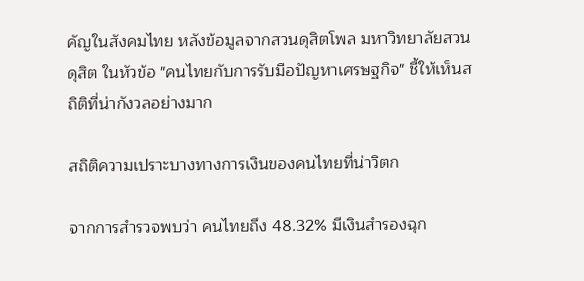คัญในสังคมไทย หลังข้อมูลจากสวนดุสิตโพล มหาวิทยาลัยสวนดุสิต ในหัวข้อ "คนไทยกับการรับมือปัญหาเศรษฐกิจ" ชี้ให้เห็นสถิติที่น่ากังวลอย่างมาก

สถิติความเปราะบางทางการเงินของคนไทยที่น่าวิตก

จากการสำรวจพบว่า คนไทยถึง 48.32% มีเงินสำรองฉุก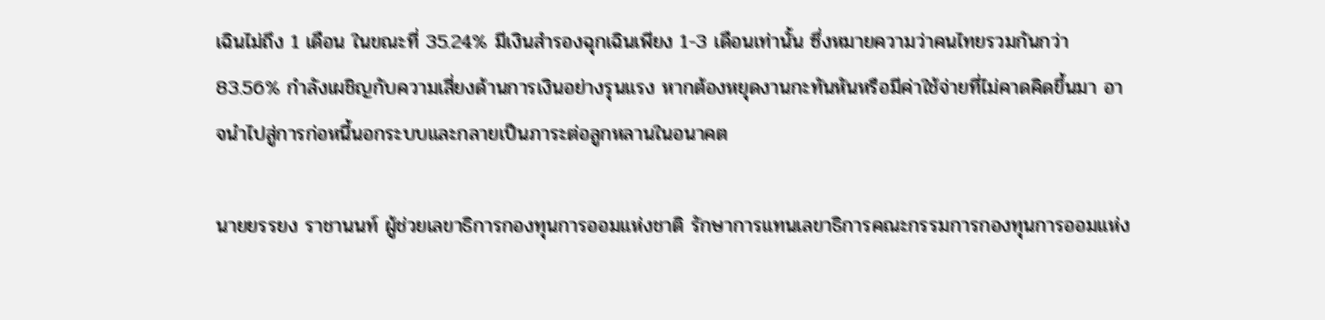เฉินไม่ถึง 1 เดือน ในขณะที่ 35.24% มีเงินสำรองฉุกเฉินเพียง 1-3 เดือนเท่านั้น ซึ่งหมายความว่าคนไทยรวมกันกว่า 83.56% กำลังเผชิญกับความเสี่ยงด้านการเงินอย่างรุนแรง หากต้องหยุดงานกะทันหันหรือมีค่าใช้จ่ายที่ไม่คาดคิดขึ้นมา อาจนำไปสู่การก่อหนี้นอกระบบและกลายเป็นภาระต่อลูกหลานในอนาคต

นายยรรยง ราชานนท์ ผู้ช่วยเลขาธิการกองทุนการออมแห่งชาติ รักษาการแทนเลขาธิการคณะกรรมการกองทุนการออมแห่ง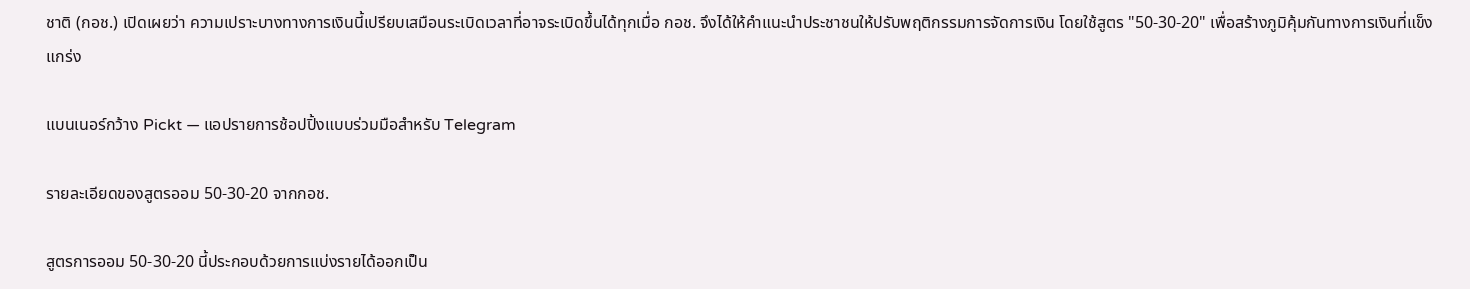ชาติ (กอช.) เปิดเผยว่า ความเปราะบางทางการเงินนี้เปรียบเสมือนระเบิดเวลาที่อาจระเบิดขึ้นได้ทุกเมื่อ กอช. จึงได้ให้คำแนะนำประชาชนให้ปรับพฤติกรรมการจัดการเงิน โดยใช้สูตร "50-30-20" เพื่อสร้างภูมิคุ้มกันทางการเงินที่แข็งแกร่ง

แบนเนอร์กว้าง Pickt — แอปรายการช้อปปิ้งแบบร่วมมือสำหรับ Telegram

รายละเอียดของสูตรออม 50-30-20 จากกอช.

สูตรการออม 50-30-20 นี้ประกอบด้วยการแบ่งรายได้ออกเป็น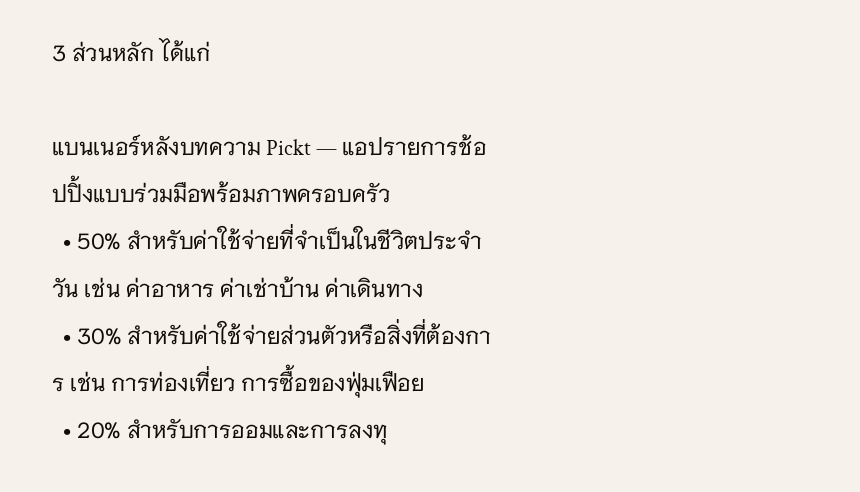3 ส่วนหลัก ได้แก่

แบนเนอร์หลังบทความ Pickt — แอปรายการช้อปปิ้งแบบร่วมมือพร้อมภาพครอบครัว
  • 50% สำหรับค่าใช้จ่ายที่จำเป็นในชีวิตประจำวัน เช่น ค่าอาหาร ค่าเช่าบ้าน ค่าเดินทาง
  • 30% สำหรับค่าใช้จ่ายส่วนตัวหรือสิ่งที่ต้องการ เช่น การท่องเที่ยว การซื้อของฟุ่มเฟือย
  • 20% สำหรับการออมและการลงทุ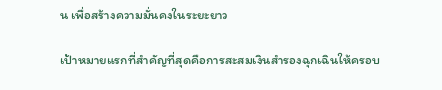น เพื่อสร้างความมั่นคงในระยะยาว

เป้าหมายแรกที่สำคัญที่สุดคือการสะสมเงินสำรองฉุกเฉินให้ครอบ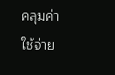คลุมค่าใช้จ่าย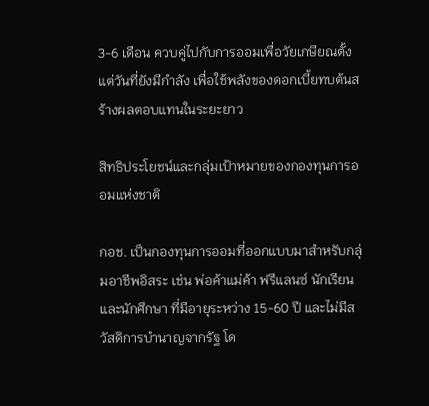3-6 เดือน ควบคู่ไปกับการออมเพื่อวัยเกษียณตั้งแต่วันที่ยังมีกำลัง เพื่อใช้พลังของดอกเบี้ยทบต้นสร้างผลตอบแทนในระยะยาว

สิทธิประโยชน์และกลุ่มเป้าหมายของกองทุนการออมแห่งชาติ

กอช. เป็นกองทุนการออมที่ออกแบบมาสำหรับกลุ่มอาชีพอิสระ เช่น พ่อค้าแม่ค้า ฟรีแลนซ์ นักเรียน และนักศึกษา ที่มีอายุระหว่าง 15-60 ปี และไม่มีสวัสดิการบำนาญจากรัฐ โด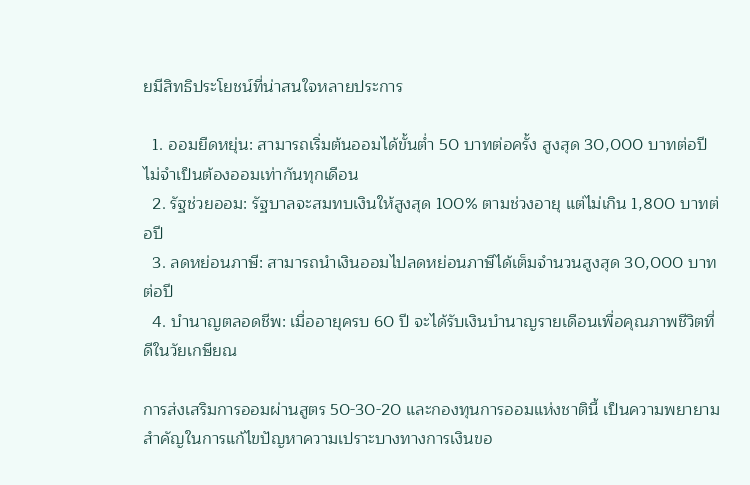ยมีสิทธิประโยชน์ที่น่าสนใจหลายประการ

  1. ออมยืดหยุ่น: สามารถเริ่มต้นออมได้ขั้นต่ำ 50 บาทต่อครั้ง สูงสุด 30,000 บาทต่อปี ไม่จำเป็นต้องออมเท่ากันทุกเดือน
  2. รัฐช่วยออม: รัฐบาลจะสมทบเงินให้สูงสุด 100% ตามช่วงอายุ แต่ไม่เกิน 1,800 บาทต่อปี
  3. ลดหย่อนภาษี: สามารถนำเงินออมไปลดหย่อนภาษีได้เต็มจำนวนสูงสุด 30,000 บาทต่อปี
  4. บำนาญตลอดชีพ: เมื่ออายุครบ 60 ปี จะได้รับเงินบำนาญรายเดือนเพื่อคุณภาพชีวิตที่ดีในวัยเกษียณ

การส่งเสริมการออมผ่านสูตร 50-30-20 และกองทุนการออมแห่งชาตินี้ เป็นความพยายามสำคัญในการแก้ไขปัญหาความเปราะบางทางการเงินขอ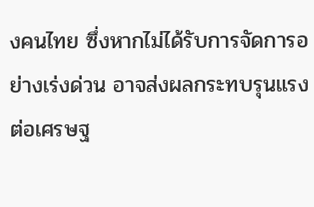งคนไทย ซึ่งหากไม่ได้รับการจัดการอย่างเร่งด่วน อาจส่งผลกระทบรุนแรงต่อเศรษฐ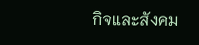กิจและสังคม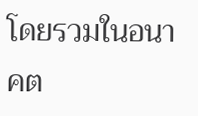โดยรวมในอนาคต